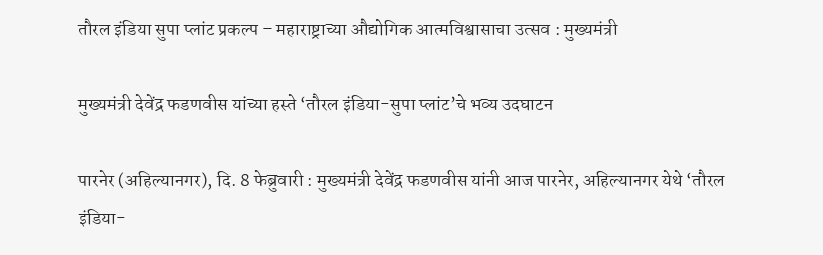तौरल इंडिया सुपा प्लांट प्रकल्प – महाराष्ट्राच्या औद्योगिक आत्मविश्वासाचा उत्सव : मुख्यमंत्री

मुख्यमंत्री देवेंद्र फडणवीस यांच्या हस्ते ‘तौरल इंडिया-सुपा प्लांट’चे भव्य उदघाटन

पारनेर (अहिल्यानगर), दि. 8 फेब्रुवारी : मुख्यमंत्री देवेंद्र फडणवीस यांनी आज पारनेर, अहिल्यानगर येथे ‘तौरल इंडिया-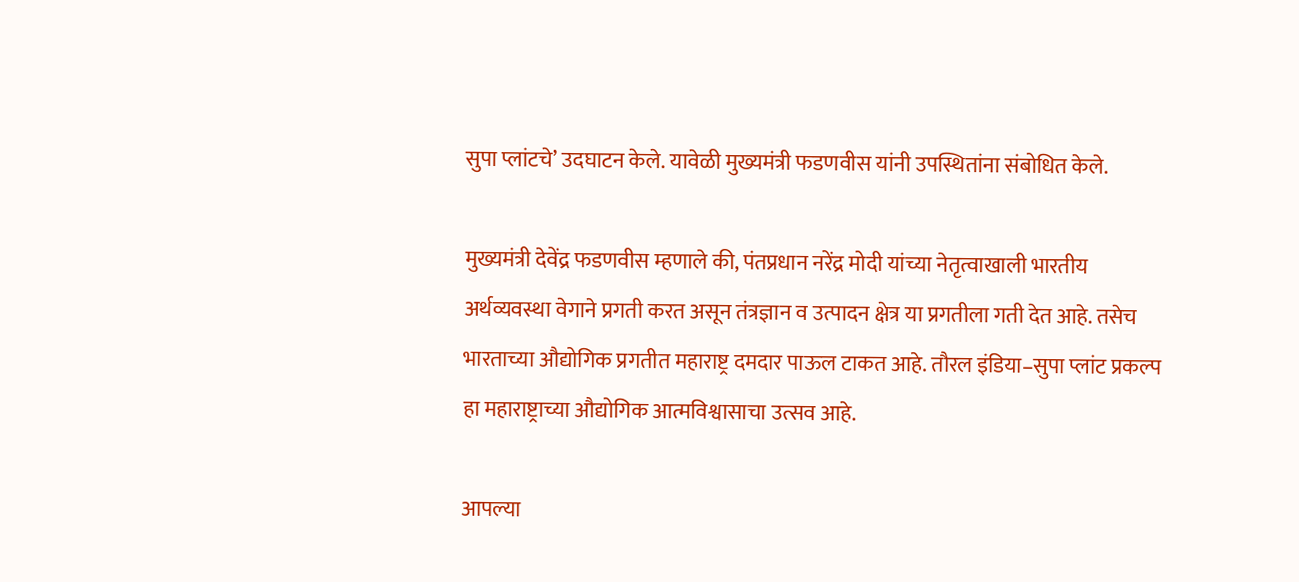सुपा प्लांटचे’ उदघाटन केले. यावेळी मुख्यमंत्री फडणवीस यांनी उपस्थितांना संबोधित केले.

मुख्यमंत्री देवेंद्र फडणवीस म्हणाले की, पंतप्रधान नरेंद्र मोदी यांच्या नेतृत्वाखाली भारतीय अर्थव्यवस्था वेगाने प्रगती करत असून तंत्रज्ञान व उत्पादन क्षेत्र या प्रगतीला गती देत आहे. तसेच भारताच्या औद्योगिक प्रगतीत महाराष्ट्र दमदार पाऊल टाकत आहे. तौरल इंडिया–सुपा प्लांट प्रकल्प हा महाराष्ट्राच्या औद्योगिक आत्मविश्वासाचा उत्सव आहे.

आपल्या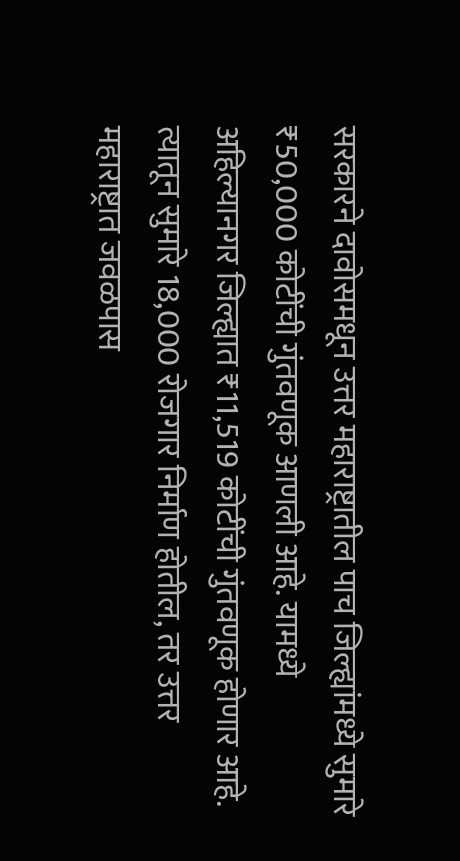सरकारने दावोसमधून उत्तर महाराष्ट्रातील पाच जिल्ह्यांमध्ये सुमारे ₹50,000 कोटींची गुंतवणूक आणली आहे. यामध्ये अहिल्यानगर जिल्ह्यात ₹11,519 कोटींची गुंतवणूक होणार आहे. त्यातून सुमारे 18,000 रोजगार निर्माण होतील, तर उत्तर महाराष्ट्रात जवळपास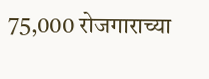75,000 रोजगाराच्या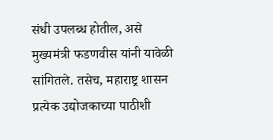संधी उपलब्ध होतील, असे मुख्यमंत्री फडणवीस यांनी यावेळी सांगितले. तसेच, महाराष्ट्र शासन प्रत्येक उद्योजकाच्या पाठीशी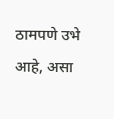ठामपणे उभे आहे, असा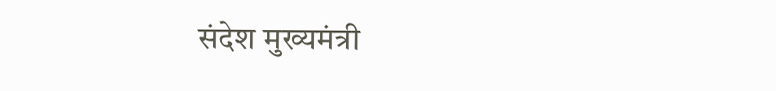संदेश मुख्यमंत्री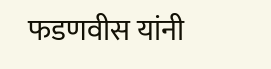फडणवीस यांनी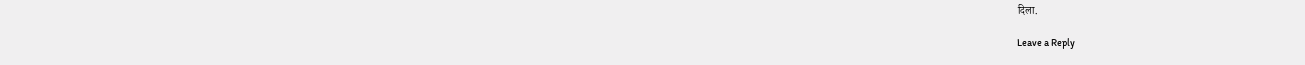दिला.

Leave a Reply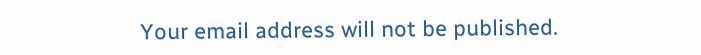Your email address will not be published.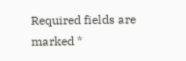Required fields are marked *